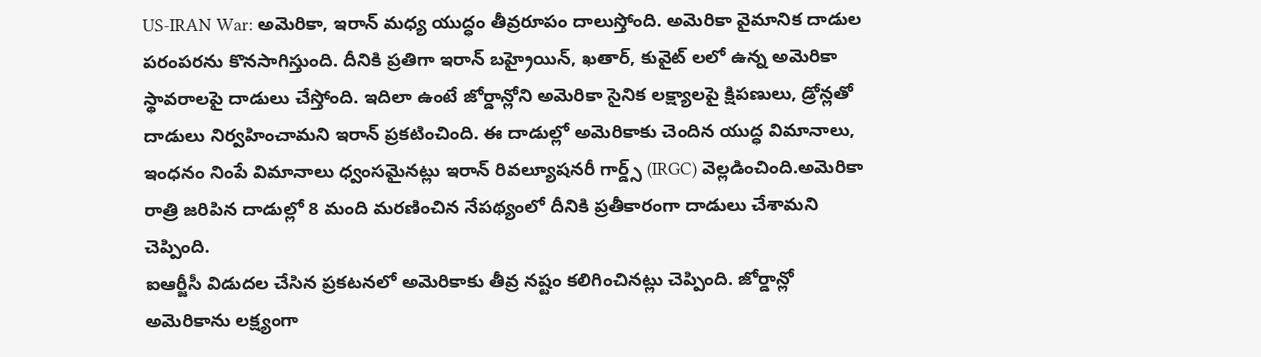US-IRAN War: అమెరికా, ఇరాన్ మధ్య యుద్ధం తీవ్రరూపం దాలుస్తోంది. అమెరికా వైమానిక దాడుల పరంపరను కొనసాగిస్తుంది. దీనికి ప్రతిగా ఇరాన్ బహ్రైయిన్, ఖతార్, కువైట్ లలో ఉన్న అమెరికా స్థావరాలపై దాడులు చేస్తోంది. ఇదిలా ఉంటే జోర్డాన్లోని అమెరికా సైనిక లక్ష్యాలపై క్షిపణులు, డ్రోన్లతో దాడులు నిర్వహించామని ఇరాన్ ప్రకటించింది. ఈ దాడుల్లో అమెరికాకు చెందిన యుద్ధ విమానాలు, ఇంధనం నింపే విమానాలు ధ్వంసమైనట్లు ఇరాన్ రివల్యూషనరీ గార్డ్స్ (IRGC) వెల్లడించింది.అమెరికా రాత్రి జరిపిన దాడుల్లో 8 మంది మరణించిన నేపథ్యంలో దీనికి ప్రతీకారంగా దాడులు చేశామని చెప్పింది.
ఐఆర్జీసీ విడుదల చేసిన ప్రకటనలో అమెరికాకు తీవ్ర నష్టం కలిగించినట్లు చెప్పింది. జోర్డాన్లో అమెరికాను లక్ష్యంగా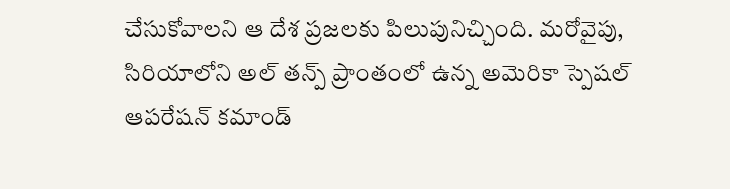చేసుకోవాలని ఆ దేశ ప్రజలకు పిలుపునిచ్చింది. మరోవైపు, సిరియాలోని అల్ తన్ప్ ప్రాంతంలో ఉన్న అమెరికా స్పెషల్ ఆపరేషన్ కమాండ్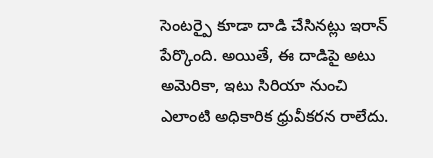సెంటర్పై కూడా దాడి చేసినట్లు ఇరాన్ పేర్కొంది. అయితే, ఈ దాడిపై అటు అమెరికా, ఇటు సిరియా నుంచి ఎలాంటి అధికారిక ధ్రువీకరన రాలేదు.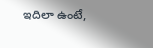ఇదిలా ఉంటే,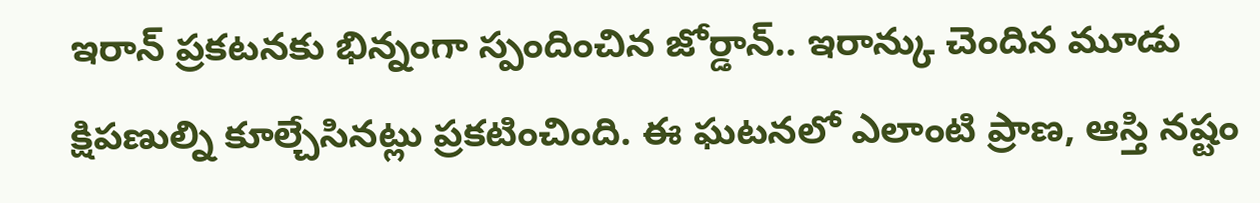ఇరాన్ ప్రకటనకు భిన్నంగా స్పందించిన జోర్డాన్.. ఇరాన్కు చెందిన మూడు క్షిపణుల్ని కూల్చేసినట్లు ప్రకటించింది. ఈ ఘటనలో ఎలాంటి ప్రాణ, ఆస్తి నష్టం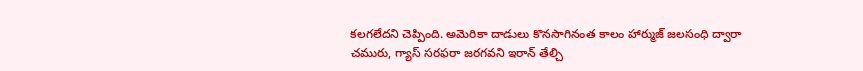కలగలేదని చెప్పింది. అమెరికా దాడులు కొనసాగినంత కాలం హార్ముజ్ జలసంధి ద్వారా చమురు, గ్యాస్ సరఫరా జరగవని ఇరాన్ తేల్చి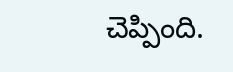చెప్పింది.